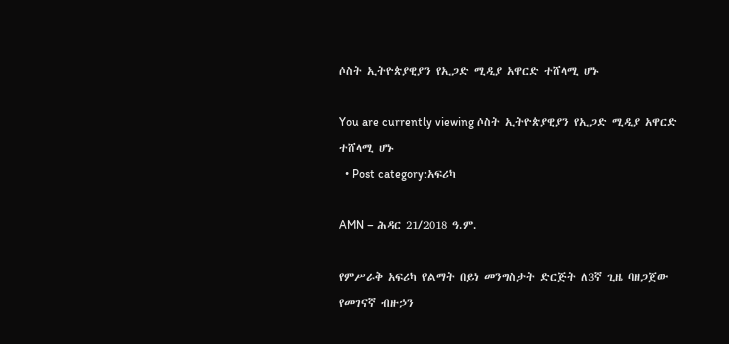ሶስት ኢትዮጵያዊያን የኢጋድ ሚዲያ አዋርድ ተሸላሚ ሆኑ

You are currently viewing ሶስት ኢትዮጵያዊያን የኢጋድ ሚዲያ አዋርድ ተሸላሚ ሆኑ
  • Post category:አፍሪካ

AMN – ሕዳር 21/2018 ዓ.ም.

የምሥራቅ አፍሪካ የልማት በይነ መንግስታት ድርጅት ለ3ኛ ጊዜ ባዘጋጀው የመገናኛ ብዙኃን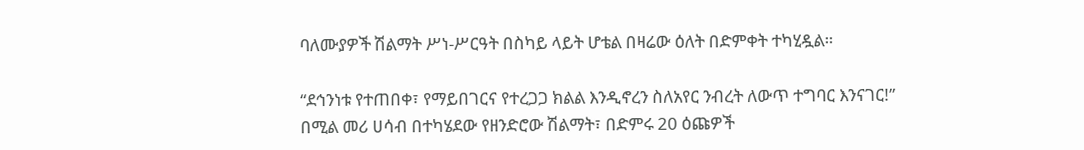ባለሙያዎች ሽልማት ሥነ-ሥርዓት በስካይ ላይት ሆቴል በዛሬው ዕለት በድምቀት ተካሂዷል።

“ደኅንነቱ የተጠበቀ፣ የማይበገርና የተረጋጋ ክልል እንዲኖረን ስለአየር ንብረት ለውጥ ተግባር እንናገር!” በሚል መሪ ሀሳብ በተካሄደው የዘንድሮው ሽልማት፣ በድምሩ 20 ዕጩዎች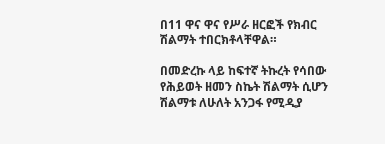በ11 ዋና ዋና የሥራ ዘርፎች የክብር ሽልማት ተበርክቶላቸዋል።

በመድረኩ ላይ ከፍተኛ ትኩረት የሳበው የሕይወት ዘመን ስኬት ሽልማት ሲሆን ሽልማቱ ለሁለት አንጋፋ የሚዲያ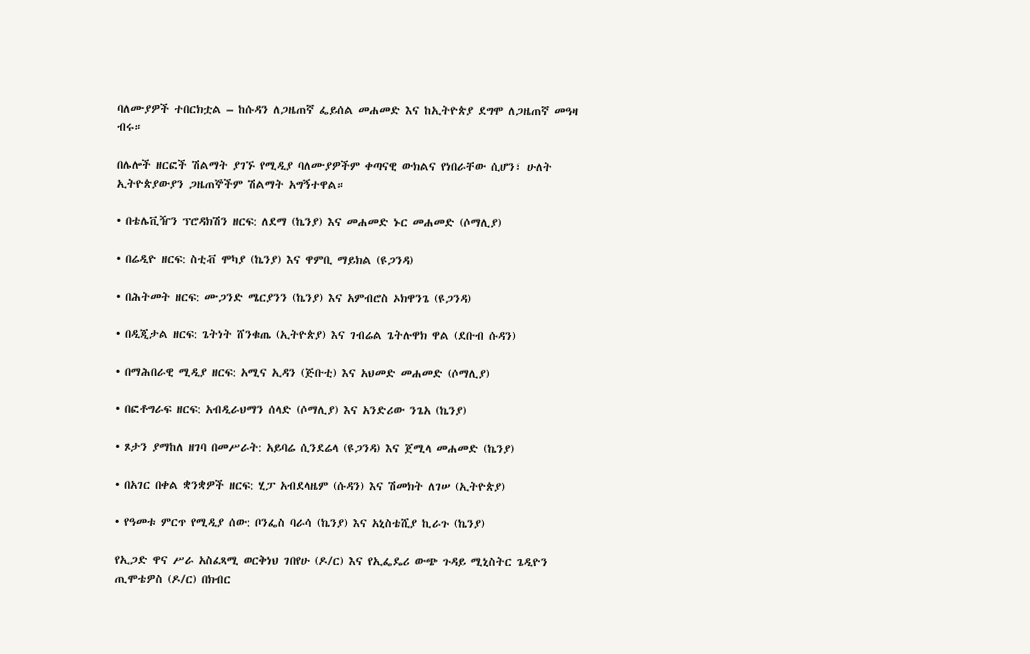ባለሙያዎች ተበርክቷል – ከሱዳን ለጋዜጠኛ ፌይሰል መሐመድ እና ከኢትዮጵያ ደግሞ ለጋዜጠኛ መዓዛ ብሩ።

በሌሎች ዘርፎች ሽልማት ያገኙ የሚዲያ ባለሙያዎችም ቀጣናዊ ውክልና የነበራቸው ሲሆን፣ ሁለት ኢትዮጵያውያን ጋዜጠኞችም ሽልማት አግኝተዋል።

• በቴሌቪዥን ፕሮዳክሽን ዘርፍ: ለደማ (ኬንያ) እና መሐመድ ኑር መሐመድ (ሶማሊያ)

• በሬዲዮ ዘርፍ: ስቲቭ ሞካያ (ኬንያ) እና ዋምቢ ማይክል (ዩጋንዳ)

• በሕትመት ዘርፍ: ሙጋንድ ሜርያንን (ኬንያ) እና አምብሮስ ኦክዋንጌ (ዩጋንዳ)

• በዲጂታል ዘርፍ: ጌትነት ሸንቁጤ (ኢትዮጵያ) እና ገብሬል ጌትሉዋክ ዋል (ደቡብ ሱዳን)

• በማሕበራዊ ሚዲያ ዘርፍ: አሚና ኢዳን (ጅቡቲ) እና አህመድ መሐመድ (ሶማሊያ)

• በፎቶግራፍ ዘርፍ: አብዲራህማን ሰላድ (ሶማሊያ) እና አንድሪው ንጌአ (ኬንያ)

• ጾታን ያማከለ ዘገባ በመሥራት: አይባሬ ሲንደሬላ (ዩጋንዳ) እና ጀሚላ መሐመድ (ኬንያ)

• በአገር በቀል ቋንቋዎች ዘርፍ: ሂፓ አብደላዜም (ሱዳን) እና ሽመክት ለገሠ (ኢትዮጵያ)

• የዓመቱ ምርጥ የሚዲያ ሰው: ቦንፌስ ባራሳ (ኬንያ) እና አኒስቴሺያ ኪራጉ (ኬንያ)

የኢጋድ ዋና ሥራ አስፈጻሚ ወርቅነህ ገበየሁ (ዶ/ር) እና የኢፌዴሪ ውጭ ጉዳይ ሚኒስትር ጌዲዮን ጢሞቴዎስ (ዶ/ር) በክብር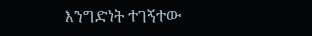እንግድነት ተገኝተው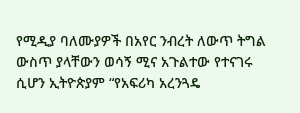የሚዲያ ባለሙያዎች በአየር ንብረት ለውጥ ትግል ውስጥ ያላቸውን ወሳኝ ሚና አጉልተው የተናገሩ ሲሆን ኢትዮጵያም “የአፍሪካ አረንጓዴ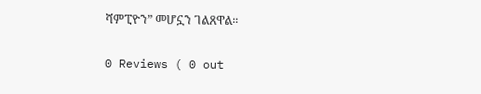ሻምፒዮን” መሆኗን ገልጸዋል።

0 Reviews ( 0 out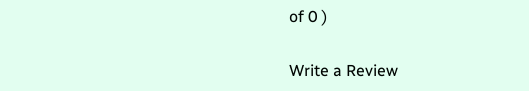of 0 )

Write a Review